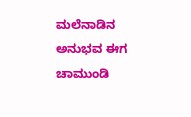ಮಲೆನಾಡಿನ ಅನುಭವ ಈಗ ಚಾಮುಂಡಿ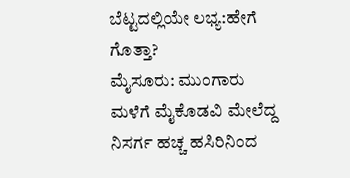ಬೆಟ್ಟದಲ್ಲಿಯೇ ಲಭ್ಯ:ಹೇಗೆ ಗೊತ್ತಾ?
ಮೈಸೂರು: ಮುಂಗಾರು ಮಳೆಗೆ ಮೈಕೊಡವಿ ಮೇಲೆದ್ದ ನಿಸರ್ಗ ಹಚ್ಚ ಹಸಿರಿನಿಂದ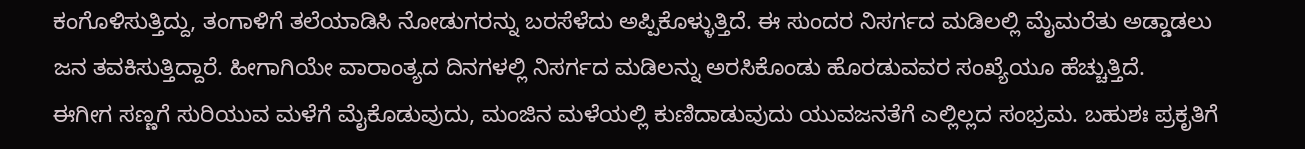ಕಂಗೊಳಿಸುತ್ತಿದ್ದು, ತಂಗಾಳಿಗೆ ತಲೆಯಾಡಿಸಿ ನೋಡುಗರನ್ನು ಬರಸೆಳೆದು ಅಪ್ಪಿಕೊಳ್ಳುತ್ತಿದೆ. ಈ ಸುಂದರ ನಿಸರ್ಗದ ಮಡಿಲಲ್ಲಿ ಮೈಮರೆತು ಅಡ್ಡಾಡಲು ಜನ ತವಕಿಸುತ್ತಿದ್ದಾರೆ. ಹೀಗಾಗಿಯೇ ವಾರಾಂತ್ಯದ ದಿನಗಳಲ್ಲಿ ನಿಸರ್ಗದ ಮಡಿಲನ್ನು ಅರಸಿಕೊಂಡು ಹೊರಡುವವರ ಸಂಖ್ಯೆಯೂ ಹೆಚ್ಚುತ್ತಿದೆ.
ಈಗೀಗ ಸಣ್ಣಗೆ ಸುರಿಯುವ ಮಳೆಗೆ ಮೈಕೊಡುವುದು, ಮಂಜಿನ ಮಳೆಯಲ್ಲಿ ಕುಣಿದಾಡುವುದು ಯುವಜನತೆಗೆ ಎಲ್ಲಿಲ್ಲದ ಸಂಭ್ರಮ. ಬಹುಶಃ ಪ್ರಕೃತಿಗೆ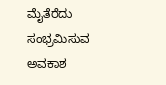ಮೈತೆರೆದು ಸಂಭ್ರಮಿಸುವ ಅವಕಾಶ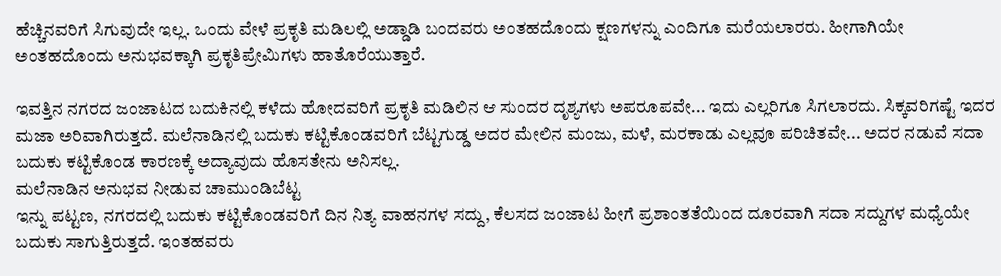ಹೆಚ್ಚಿನವರಿಗೆ ಸಿಗುವುದೇ ಇಲ್ಲ. ಒಂದು ವೇಳೆ ಪ್ರಕೃತಿ ಮಡಿಲಲ್ಲಿ ಅಡ್ಡಾಡಿ ಬಂದವರು ಅಂತಹದೊಂದು ಕ್ಷಣಗಳನ್ನು ಎಂದಿಗೂ ಮರೆಯಲಾರರು. ಹೀಗಾಗಿಯೇ ಅಂತಹದೊಂದು ಅನುಭವಕ್ಕಾಗಿ ಪ್ರಕೃತಿಪ್ರೇಮಿಗಳು ಹಾತೊರೆಯುತ್ತಾರೆ.

ಇವತ್ತಿನ ನಗರದ ಜಂಜಾಟದ ಬದುಕಿನಲ್ಲಿ ಕಳೆದು ಹೋದವರಿಗೆ ಪ್ರಕೃತಿ ಮಡಿಲಿನ ಆ ಸುಂದರ ದೃಶ್ಯಗಳು ಅಪರೂಪವೇ... ಇದು ಎಲ್ಲರಿಗೂ ಸಿಗಲಾರದು. ಸಿಕ್ಕವರಿಗಷ್ಟೆ ಇದರ ಮಜಾ ಅರಿವಾಗಿರುತ್ತದೆ. ಮಲೆನಾಡಿನಲ್ಲಿ ಬದುಕು ಕಟ್ಟಿಕೊಂಡವರಿಗೆ ಬೆಟ್ಟಗುಡ್ಡ ಅದರ ಮೇಲಿನ ಮಂಜು, ಮಳೆ, ಮರಕಾಡು ಎಲ್ಲವೂ ಪರಿಚಿತವೇ... ಅದರ ನಡುವೆ ಸದಾ ಬದುಕು ಕಟ್ಟಿಕೊಂಡ ಕಾರಣಕ್ಕೆ ಅದ್ಯಾವುದು ಹೊಸತೇನು ಅನಿಸಲ್ಲ.
ಮಲೆನಾಡಿನ ಅನುಭವ ನೀಡುವ ಚಾಮುಂಡಿಬೆಟ್ಟ
ಇನ್ನು ಪಟ್ಟಣ, ನಗರದಲ್ಲಿ ಬದುಕು ಕಟ್ಟಿಕೊಂಡವರಿಗೆ ದಿನ ನಿತ್ಯ ವಾಹನಗಳ ಸದ್ದು, ಕೆಲಸದ ಜಂಜಾಟ ಹೀಗೆ ಪ್ರಶಾಂತತೆಯಿಂದ ದೂರವಾಗಿ ಸದಾ ಸದ್ದುಗಳ ಮಧ್ಯೆಯೇ ಬದುಕು ಸಾಗುತ್ತಿರುತ್ತದೆ. ಇಂತಹವರು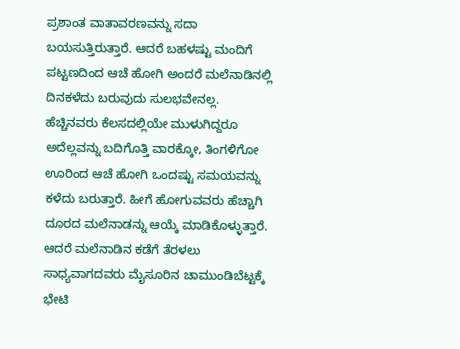ಪ್ರಶಾಂತ ವಾತಾವರಣವನ್ನು ಸದಾ ಬಯಸುತ್ತಿರುತ್ತಾರೆ. ಆದರೆ ಬಹಳಷ್ಟು ಮಂದಿಗೆ ಪಟ್ಟಣದಿಂದ ಆಚೆ ಹೋಗಿ ಅಂದರೆ ಮಲೆನಾಡಿನಲ್ಲಿ ದಿನಕಳೆದು ಬರುವುದು ಸುಲಭವೇನಲ್ಲ.
ಹೆಚ್ಚಿನವರು ಕೆಲಸದಲ್ಲಿಯೇ ಮುಳುಗಿದ್ದರೂ ಅದೆಲ್ಲವನ್ನು ಬದಿಗೊತ್ತಿ ವಾರಕ್ಕೋ, ತಿಂಗಳಿಗೋ ಊರಿಂದ ಆಚೆ ಹೋಗಿ ಒಂದಷ್ಟು ಸಮಯವನ್ನು ಕಳೆದು ಬರುತ್ತಾರೆ. ಹೀಗೆ ಹೋಗುವವರು ಹೆಚ್ಚಾಗಿ ದೂರದ ಮಲೆನಾಡನ್ನು ಆಯ್ಕೆ ಮಾಡಿಕೊಳ್ಳುತ್ತಾರೆ. ಆದರೆ ಮಲೆನಾಡಿನ ಕಡೆಗೆ ತೆರಳಲು ಸಾಧ್ಯವಾಗದವರು ಮೈಸೂರಿನ ಚಾಮುಂಡಿಬೆಟ್ಟಕ್ಕೆ ಭೇಟಿ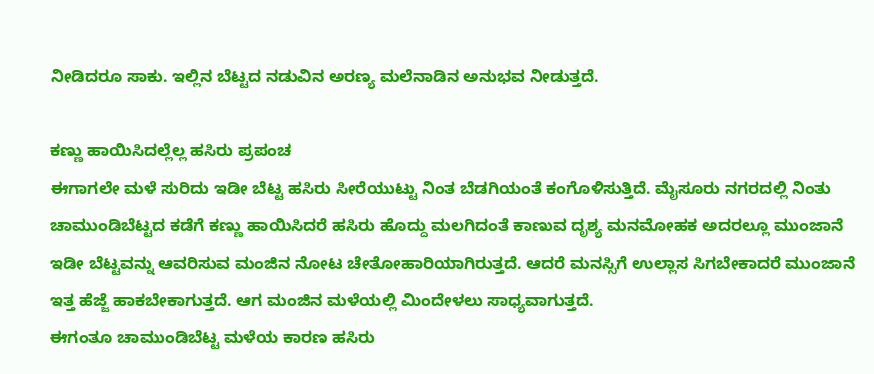ನೀಡಿದರೂ ಸಾಕು. ಇಲ್ಲಿನ ಬೆಟ್ಟದ ನಡುವಿನ ಅರಣ್ಯ ಮಲೆನಾಡಿನ ಅನುಭವ ನೀಡುತ್ತದೆ.

ಕಣ್ಣು ಹಾಯಿಸಿದಲ್ಲೆಲ್ಲ ಹಸಿರು ಪ್ರಪಂಚ
ಈಗಾಗಲೇ ಮಳೆ ಸುರಿದು ಇಡೀ ಬೆಟ್ಟ ಹಸಿರು ಸೀರೆಯುಟ್ಟು ನಿಂತ ಬೆಡಗಿಯಂತೆ ಕಂಗೊಳಿಸುತ್ತಿದೆ. ಮೈಸೂರು ನಗರದಲ್ಲಿ ನಿಂತು ಚಾಮುಂಡಿಬೆಟ್ಟದ ಕಡೆಗೆ ಕಣ್ಣು ಹಾಯಿಸಿದರೆ ಹಸಿರು ಹೊದ್ದು ಮಲಗಿದಂತೆ ಕಾಣುವ ದೃಶ್ಯ ಮನಮೋಹಕ ಅದರಲ್ಲೂ ಮುಂಜಾನೆ ಇಡೀ ಬೆಟ್ಟವನ್ನು ಆವರಿಸುವ ಮಂಜಿನ ನೋಟ ಚೇತೋಹಾರಿಯಾಗಿರುತ್ತದೆ. ಆದರೆ ಮನಸ್ಸಿಗೆ ಉಲ್ಲಾಸ ಸಿಗಬೇಕಾದರೆ ಮುಂಜಾನೆ ಇತ್ತ ಹೆಜ್ಜೆ ಹಾಕಬೇಕಾಗುತ್ತದೆ. ಆಗ ಮಂಜಿನ ಮಳೆಯಲ್ಲಿ ಮಿಂದೇಳಲು ಸಾಧ್ಯವಾಗುತ್ತದೆ.
ಈಗಂತೂ ಚಾಮುಂಡಿಬೆಟ್ಟ ಮಳೆಯ ಕಾರಣ ಹಸಿರು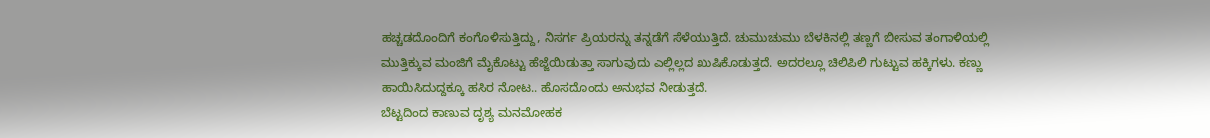ಹಚ್ಚಡದೊಂದಿಗೆ ಕಂಗೊಳಿಸುತ್ತಿದ್ದು, ನಿಸರ್ಗ ಪ್ರಿಯರನ್ನು ತನ್ನಡೆಗೆ ಸೆಳೆಯುತ್ತಿದೆ. ಚುಮುಚುಮು ಬೆಳಕಿನಲ್ಲಿ ತಣ್ಣಗೆ ಬೀಸುವ ತಂಗಾಳಿಯಲ್ಲಿ ಮುತ್ತಿಕ್ಕುವ ಮಂಜಿಗೆ ಮೈಕೊಟ್ಟು ಹೆಜ್ಜೆಯಿಡುತ್ತಾ ಸಾಗುವುದು ಎಲ್ಲಿಲ್ಲದ ಖುಷಿಕೊಡುತ್ತದೆ. ಅದರಲ್ಲೂ ಚಿಲಿಪಿಲಿ ಗುಟ್ಟುವ ಹಕ್ಕಿಗಳು. ಕಣ್ಣು ಹಾಯಿಸಿದುದ್ದಕ್ಕೂ ಹಸಿರ ನೋಟ.. ಹೊಸದೊಂದು ಅನುಭವ ನೀಡುತ್ತದೆ.
ಬೆಟ್ಟದಿಂದ ಕಾಣುವ ದೃಶ್ಯ ಮನಮೋಹಕ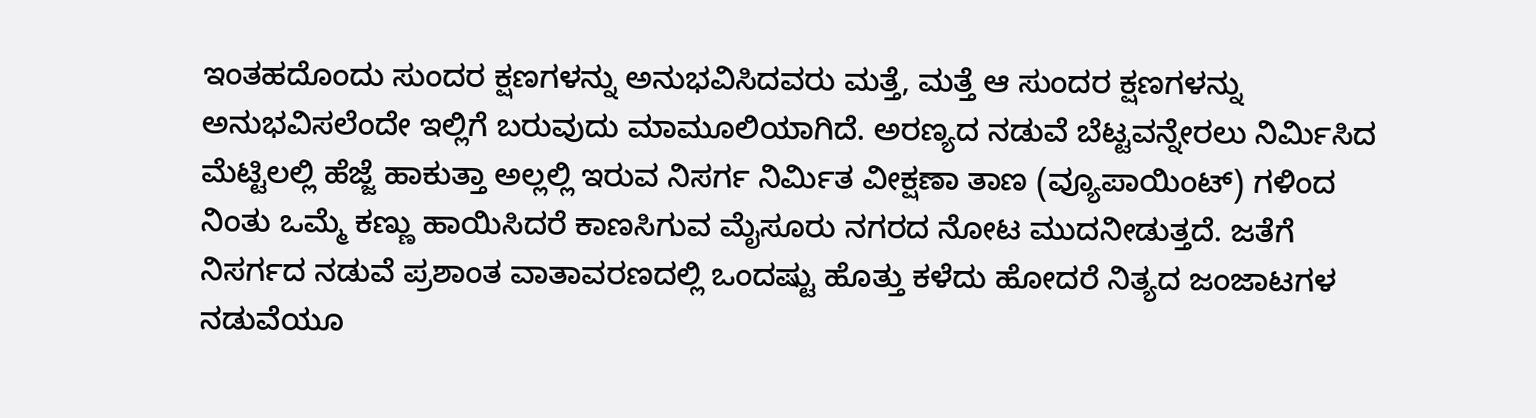ಇಂತಹದೊಂದು ಸುಂದರ ಕ್ಷಣಗಳನ್ನು ಅನುಭವಿಸಿದವರು ಮತ್ತೆ, ಮತ್ತೆ ಆ ಸುಂದರ ಕ್ಷಣಗಳನ್ನು ಅನುಭವಿಸಲೆಂದೇ ಇಲ್ಲಿಗೆ ಬರುವುದು ಮಾಮೂಲಿಯಾಗಿದೆ. ಅರಣ್ಯದ ನಡುವೆ ಬೆಟ್ಟವನ್ನೇರಲು ನಿರ್ಮಿಸಿದ ಮೆಟ್ಟಿಲಲ್ಲಿ ಹೆಜ್ಜೆ ಹಾಕುತ್ತಾ ಅಲ್ಲಲ್ಲಿ ಇರುವ ನಿಸರ್ಗ ನಿರ್ಮಿತ ವೀಕ್ಷಣಾ ತಾಣ (ವ್ಯೂಪಾಯಿಂಟ್) ಗಳಿಂದ ನಿಂತು ಒಮ್ಮೆ ಕಣ್ಣು ಹಾಯಿಸಿದರೆ ಕಾಣಸಿಗುವ ಮೈಸೂರು ನಗರದ ನೋಟ ಮುದನೀಡುತ್ತದೆ. ಜತೆಗೆ ನಿಸರ್ಗದ ನಡುವೆ ಪ್ರಶಾಂತ ವಾತಾವರಣದಲ್ಲಿ ಒಂದಷ್ಟು ಹೊತ್ತು ಕಳೆದು ಹೋದರೆ ನಿತ್ಯದ ಜಂಜಾಟಗಳ ನಡುವೆಯೂ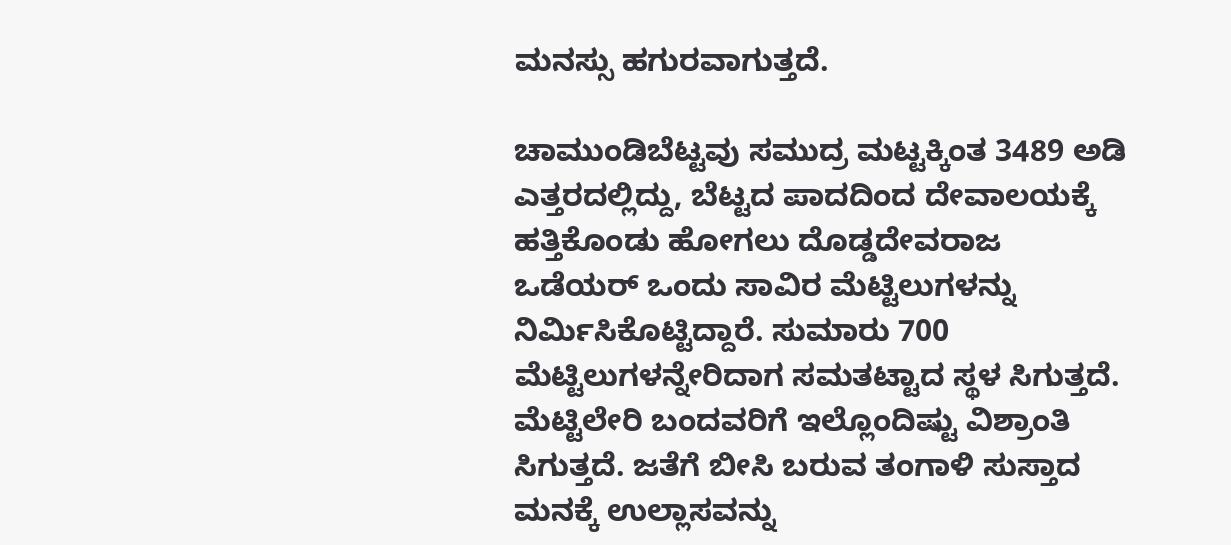ಮನಸ್ಸು ಹಗುರವಾಗುತ್ತದೆ.

ಚಾಮುಂಡಿಬೆಟ್ಟವು ಸಮುದ್ರ ಮಟ್ಟಕ್ಕಿಂತ 3489 ಅಡಿ ಎತ್ತರದಲ್ಲಿದ್ದು, ಬೆಟ್ಟದ ಪಾದದಿಂದ ದೇವಾಲಯಕ್ಕೆ ಹತ್ತಿಕೊಂಡು ಹೋಗಲು ದೊಡ್ಡದೇವರಾಜ ಒಡೆಯರ್ ಒಂದು ಸಾವಿರ ಮೆಟ್ಟಿಲುಗಳನ್ನು ನಿರ್ಮಿಸಿಕೊಟ್ಟಿದ್ದಾರೆ. ಸುಮಾರು 700 ಮೆಟ್ಟಿಲುಗಳನ್ನೇರಿದಾಗ ಸಮತಟ್ಟಾದ ಸ್ಥಳ ಸಿಗುತ್ತದೆ. ಮೆಟ್ಟಿಲೇರಿ ಬಂದವರಿಗೆ ಇಲ್ಲೊಂದಿಷ್ಟು ವಿಶ್ರಾಂತಿ ಸಿಗುತ್ತದೆ. ಜತೆಗೆ ಬೀಸಿ ಬರುವ ತಂಗಾಳಿ ಸುಸ್ತಾದ ಮನಕ್ಕೆ ಉಲ್ಲಾಸವನ್ನು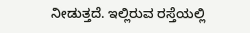ನೀಡುತ್ತದೆ. ಇಲ್ಲಿರುವ ರಸ್ತೆಯಲ್ಲಿ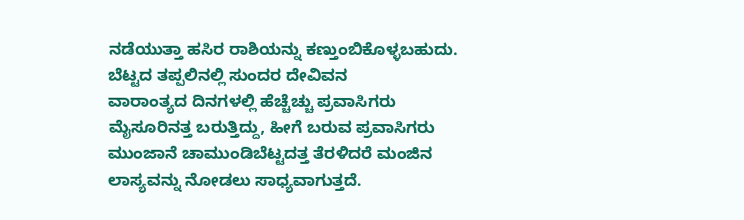ನಡೆಯುತ್ತಾ ಹಸಿರ ರಾಶಿಯನ್ನು ಕಣ್ತುಂಬಿಕೊಳ್ಳಬಹುದು.
ಬೆಟ್ಟದ ತಪ್ಪಲಿನಲ್ಲಿ ಸುಂದರ ದೇವಿವನ
ವಾರಾಂತ್ಯದ ದಿನಗಳಲ್ಲಿ ಹೆಚ್ಚೆಚ್ಚು ಪ್ರವಾಸಿಗರು ಮೈಸೂರಿನತ್ತ ಬರುತ್ತಿದ್ದು, ಹೀಗೆ ಬರುವ ಪ್ರವಾಸಿಗರು ಮುಂಜಾನೆ ಚಾಮುಂಡಿಬೆಟ್ಟದತ್ತ ತೆರಳಿದರೆ ಮಂಜಿನ ಲಾಸ್ಯವನ್ನು ನೋಡಲು ಸಾಧ್ಯವಾಗುತ್ತದೆ.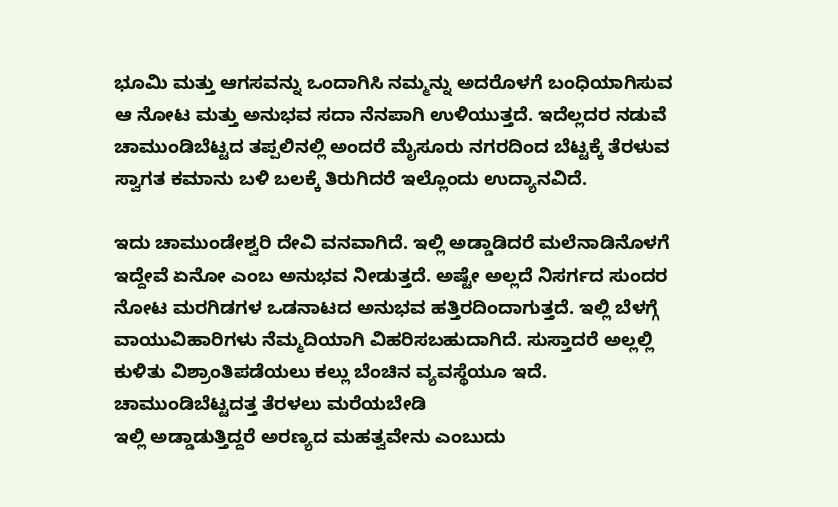ಭೂಮಿ ಮತ್ತು ಆಗಸವನ್ನು ಒಂದಾಗಿಸಿ ನಮ್ಮನ್ನು ಅದರೊಳಗೆ ಬಂಧಿಯಾಗಿಸುವ ಆ ನೋಟ ಮತ್ತು ಅನುಭವ ಸದಾ ನೆನಪಾಗಿ ಉಳಿಯುತ್ತದೆ. ಇದೆಲ್ಲದರ ನಡುವೆ ಚಾಮುಂಡಿಬೆಟ್ಟದ ತಪ್ಪಲಿನಲ್ಲಿ ಅಂದರೆ ಮೈಸೂರು ನಗರದಿಂದ ಬೆಟ್ಟಕ್ಕೆ ತೆರಳುವ ಸ್ವಾಗತ ಕಮಾನು ಬಳಿ ಬಲಕ್ಕೆ ತಿರುಗಿದರೆ ಇಲ್ಲೊಂದು ಉದ್ಯಾನವಿದೆ.

ಇದು ಚಾಮುಂಡೇಶ್ವರಿ ದೇವಿ ವನವಾಗಿದೆ. ಇಲ್ಲಿ ಅಡ್ಡಾಡಿದರೆ ಮಲೆನಾಡಿನೊಳಗೆ ಇದ್ದೇವೆ ಏನೋ ಎಂಬ ಅನುಭವ ನೀಡುತ್ತದೆ. ಅಷ್ಟೇ ಅಲ್ಲದೆ ನಿಸರ್ಗದ ಸುಂದರ ನೋಟ ಮರಗಿಡಗಳ ಒಡನಾಟದ ಅನುಭವ ಹತ್ತಿರದಿಂದಾಗುತ್ತದೆ. ಇಲ್ಲಿ ಬೆಳಗ್ಗೆ ವಾಯುವಿಹಾರಿಗಳು ನೆಮ್ಮದಿಯಾಗಿ ವಿಹರಿಸಬಹುದಾಗಿದೆ. ಸುಸ್ತಾದರೆ ಅಲ್ಲಲ್ಲಿ ಕುಳಿತು ವಿಶ್ರಾಂತಿಪಡೆಯಲು ಕಲ್ಲು ಬೆಂಚಿನ ವ್ಯವಸ್ಥೆಯೂ ಇದೆ.
ಚಾಮುಂಡಿಬೆಟ್ಟದತ್ತ ತೆರಳಲು ಮರೆಯಬೇಡಿ
ಇಲ್ಲಿ ಅಡ್ಡಾಡುತ್ತಿದ್ದರೆ ಅರಣ್ಯದ ಮಹತ್ವವೇನು ಎಂಬುದು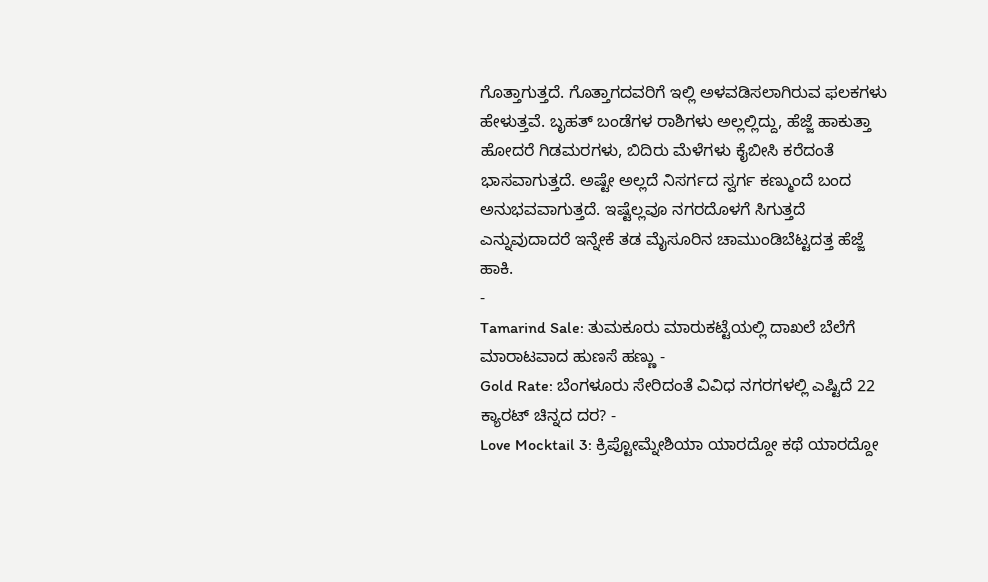ಗೊತ್ತಾಗುತ್ತದೆ. ಗೊತ್ತಾಗದವರಿಗೆ ಇಲ್ಲಿ ಅಳವಡಿಸಲಾಗಿರುವ ಫಲಕಗಳು ಹೇಳುತ್ತವೆ. ಬೃಹತ್ ಬಂಡೆಗಳ ರಾಶಿಗಳು ಅಲ್ಲಲ್ಲಿದ್ದು, ಹೆಜ್ಜೆ ಹಾಕುತ್ತಾ ಹೋದರೆ ಗಿಡಮರಗಳು, ಬಿದಿರು ಮೆಳೆಗಳು ಕೈಬೀಸಿ ಕರೆದಂತೆ ಭಾಸವಾಗುತ್ತದೆ. ಅಷ್ಟೇ ಅಲ್ಲದೆ ನಿಸರ್ಗದ ಸ್ವರ್ಗ ಕಣ್ಮುಂದೆ ಬಂದ ಅನುಭವವಾಗುತ್ತದೆ. ಇಷ್ಟೆಲ್ಲವೂ ನಗರದೊಳಗೆ ಸಿಗುತ್ತದೆ ಎನ್ನುವುದಾದರೆ ಇನ್ನೇಕೆ ತಡ ಮೈಸೂರಿನ ಚಾಮುಂಡಿಬೆಟ್ಟದತ್ತ ಹೆಜ್ಜೆ ಹಾಕಿ.
-
Tamarind Sale: ತುಮಕೂರು ಮಾರುಕಟ್ಟೆಯಲ್ಲಿ ದಾಖಲೆ ಬೆಲೆಗೆ ಮಾರಾಟವಾದ ಹುಣಸೆ ಹಣ್ಣು -
Gold Rate: ಬೆಂಗಳೂರು ಸೇರಿದಂತೆ ವಿವಿಧ ನಗರಗಳಲ್ಲಿ ಎಷ್ಟಿದೆ 22 ಕ್ಯಾರಟ್ ಚಿನ್ನದ ದರ? -
Love Mocktail 3: ಕ್ರಿಪ್ಟೋಮ್ನೇಶಿಯಾ ಯಾರದ್ದೋ ಕಥೆ ಯಾರದ್ದೋ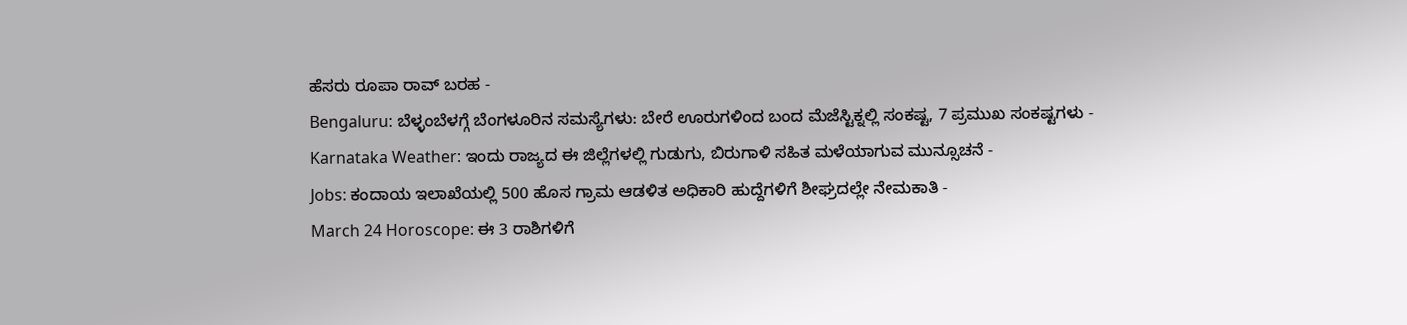ಹೆಸರು ರೂಪಾ ರಾವ್ ಬರಹ -
Bengaluru: ಬೆಳ್ಳಂಬೆಳಗ್ಗೆ ಬೆಂಗಳೂರಿನ ಸಮಸ್ಯೆಗಳು: ಬೇರೆ ಊರುಗಳಿಂದ ಬಂದ ಮೆಜೆಸ್ಟಿಕ್ನಲ್ಲಿ ಸಂಕಷ್ಟ, 7 ಪ್ರಮುಖ ಸಂಕಷ್ಟಗಳು -
Karnataka Weather: ಇಂದು ರಾಜ್ಯದ ಈ ಜಿಲ್ಲೆಗಳಲ್ಲಿ ಗುಡುಗು, ಬಿರುಗಾಳಿ ಸಹಿತ ಮಳೆಯಾಗುವ ಮುನ್ಸೂಚನೆ -
Jobs: ಕಂದಾಯ ಇಲಾಖೆಯಲ್ಲಿ 500 ಹೊಸ ಗ್ರಾಮ ಆಡಳಿತ ಅಧಿಕಾರಿ ಹುದ್ದೆಗಳಿಗೆ ಶೀಘ್ರದಲ್ಲೇ ನೇಮಕಾತಿ -
March 24 Horoscope: ಈ 3 ರಾಶಿಗಳಿಗೆ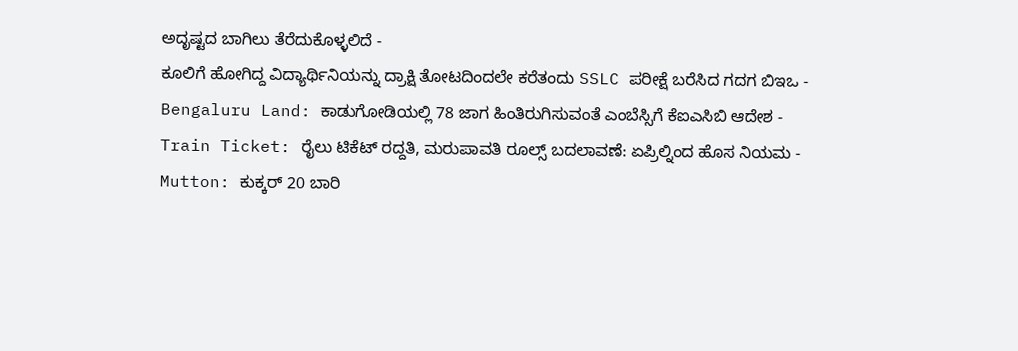ಅದೃಷ್ಟದ ಬಾಗಿಲು ತೆರೆದುಕೊಳ್ಳಲಿದೆ -
ಕೂಲಿಗೆ ಹೋಗಿದ್ದ ವಿದ್ಯಾರ್ಥಿನಿಯನ್ನು ದ್ರಾಕ್ಷಿ ತೋಟದಿಂದಲೇ ಕರೆತಂದು SSLC ಪರೀಕ್ಷೆ ಬರೆಸಿದ ಗದಗ ಬಿಇಒ -
Bengaluru Land: ಕಾಡುಗೋಡಿಯಲ್ಲಿ 78 ಜಾಗ ಹಿಂತಿರುಗಿಸುವಂತೆ ಎಂಬೆಸ್ಸಿಗೆ ಕೆಐಎಸಿಬಿ ಆದೇಶ -
Train Ticket: ರೈಲು ಟಿಕೆಟ್ ರದ್ದತಿ, ಮರುಪಾವತಿ ರೂಲ್ಸ್ ಬದಲಾವಣೆ: ಏಪ್ರಿಲ್ನಿಂದ ಹೊಸ ನಿಯಮ -
Mutton: ಕುಕ್ಕರ್ 20 ಬಾರಿ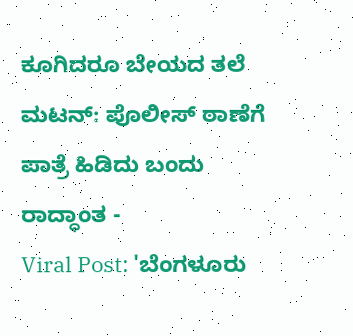ಕೂಗಿದರೂ ಬೇಯದ ತಲೆ ಮಟನ್: ಪೊಲೀಸ್ ಠಾಣೆಗೆ ಪಾತ್ರೆ ಹಿಡಿದು ಬಂದು ರಾದ್ಧಾಂತ -
Viral Post: 'ಬೆಂಗಳೂರು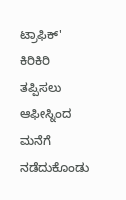ಟ್ರಾಫಿಕ್' ಕಿರಿಕಿರಿ ತಪ್ಪಿಸಲು ಆಫೀಸ್ನಿಂದ ಮನೆಗೆ ನಡೆದುಕೊಂಡು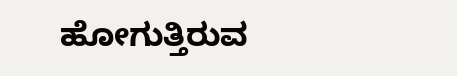ಹೋಗುತ್ತಿರುವ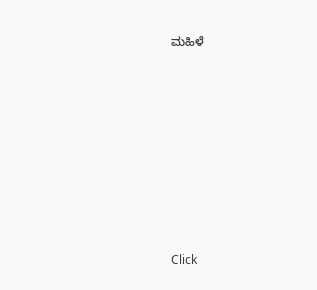ಮಹಿಳೆ












Click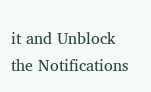it and Unblock the Notifications